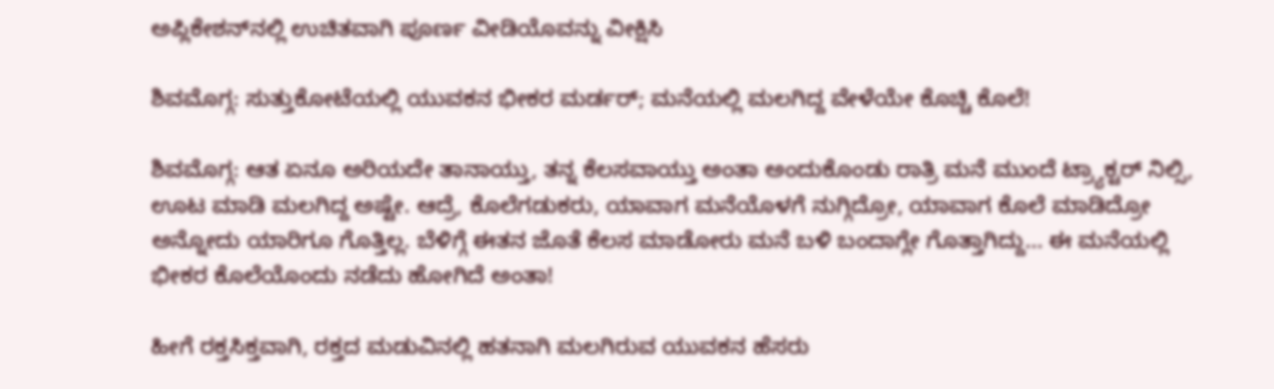ಅಪ್ಲಿಕೇಶನ್‌ನಲ್ಲಿ ಉಚಿತವಾಗಿ ಪೂರ್ಣ ವೀಡಿಯೊವನ್ನು ವೀಕ್ಷಿಸಿ

ಶಿವಮೊಗ್ಗ: ಸುತ್ತುಕೋಟೆಯಲ್ಲಿ ಯುವಕನ ಭೀಕರ ಮರ್ಡರ್; ಮನೆಯಲ್ಲಿ ಮಲಗಿದ್ದ ವೇಳೆಯೇ ಕೊಚ್ಚಿ ಕೊಲೆ!

ಶಿವಮೊಗ್ಗ: ಆತ ಏನೂ ಅರಿಯದೇ ತಾನಾಯ್ತು, ತನ್ನ ಕೆಲಸವಾಯ್ತು ಅಂತಾ ಅಂದುಕೊಂಡು ರಾತ್ರಿ ಮನೆ ಮುಂದೆ ಟ್ರ್ಯಾಕ್ಟರ್ ನಿಲ್ಸಿ, ಊಟ ಮಾಡಿ ಮಲಗಿದ್ದ ಅಷ್ಟೇ. ಆದ್ರೆ, ಕೊಲೆಗಡುಕರು, ಯಾವಾಗ ಮನೆಯೊಳಗೆ ನುಗ್ಗಿದ್ರೋ, ಯಾವಾಗ ಕೊಲೆ ಮಾಡಿದ್ರೋ ಅನ್ನೋದು ಯಾರಿಗೂ ಗೊತ್ತಿಲ್ಲ. ಬೆಳಿಗ್ಗೆ ಈತನ ಜೊತೆ ಕೆಲಸ ಮಾಡೋರು ಮನೆ ಬಳಿ ಬಂದಾಗ್ಲೇ ಗೊತ್ತಾಗಿದ್ದು... ಈ ಮನೆಯಲ್ಲಿ ಭೀಕರ ಕೊಲೆಯೊಂದು ನಡೆದು ಹೋಗಿದೆ ಅಂತಾ!

ಹೀಗೆ ರಕ್ತಸಿಕ್ತವಾಗಿ, ರಕ್ತದ ಮಡುವಿನಲ್ಲಿ ಹತನಾಗಿ ಮಲಗಿರುವ ಯುವಕನ ಹೆಸರು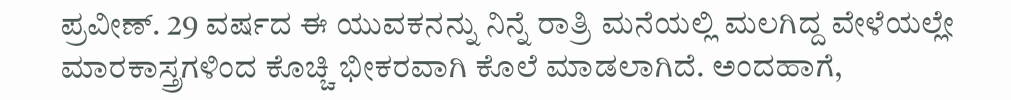ಪ್ರವೀಣ್. 29 ವರ್ಷದ ಈ ಯುವಕನನ್ನು ನಿನ್ನೆ ರಾತ್ರಿ ಮನೆಯಲ್ಲಿ ಮಲಗಿದ್ದ ವೇಳೆಯಲ್ಲೇ ಮಾರಕಾಸ್ತ್ರಗಳಿಂದ ಕೊಚ್ಚಿ ಭೀಕರವಾಗಿ ಕೊಲೆ ಮಾಡಲಾಗಿದೆ. ಅಂದಹಾಗೆ,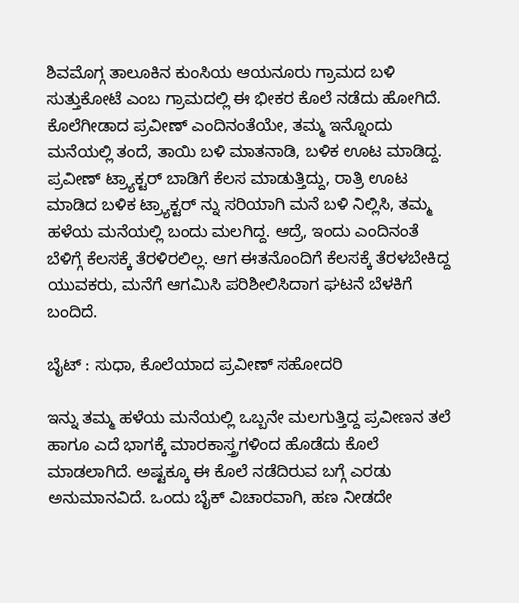ಶಿವಮೊಗ್ಗ ತಾಲೂಕಿನ ಕುಂಸಿಯ ಆಯನೂರು ಗ್ರಾಮದ ಬಳಿ ಸುತ್ತುಕೋಟೆ ಎಂಬ ಗ್ರಾಮದಲ್ಲಿ ಈ ಭೀಕರ ಕೊಲೆ ನಡೆದು ಹೋಗಿದೆ. ಕೊಲೆಗೀಡಾದ ಪ್ರವೀಣ್ ಎಂದಿನಂತೆಯೇ, ತಮ್ಮ ಇನ್ನೊಂದು ಮನೆಯಲ್ಲಿ ತಂದೆ, ತಾಯಿ ಬಳಿ ಮಾತನಾಡಿ, ಬಳಿಕ ಊಟ ಮಾಡಿದ್ದ. ಪ್ರವೀಣ್ ಟ್ರ್ಯಾಕ್ಟರ್ ಬಾಡಿಗೆ ಕೆಲಸ ಮಾಡುತ್ತಿದ್ದು, ರಾತ್ರಿ ಊಟ ಮಾಡಿದ ಬಳಿಕ ಟ್ರ್ಯಾಕ್ಟರ್ ನ್ನು ಸರಿಯಾಗಿ ಮನೆ ಬಳಿ ನಿಲ್ಲಿಸಿ, ತಮ್ಮ ಹಳೆಯ ಮನೆಯಲ್ಲಿ ಬಂದು ಮಲಗಿದ್ದ. ಆದ್ರೆ, ಇಂದು ಎಂದಿನಂತೆ ಬೆಳಿಗ್ಗೆ ಕೆಲಸಕ್ಕೆ ತೆರಳಿರಲಿಲ್ಲ. ಆಗ ಈತನೊಂದಿಗೆ ಕೆಲಸಕ್ಕೆ ತೆರಳಬೇಕಿದ್ದ ಯುವಕರು, ಮನೆಗೆ ಆಗಮಿಸಿ ಪರಿಶೀಲಿಸಿದಾಗ ಘಟನೆ ಬೆಳಕಿಗೆ ಬಂದಿದೆ.

ಬೈಟ್ : ಸುಧಾ, ಕೊಲೆಯಾದ ಪ್ರವೀಣ್ ಸಹೋದರಿ

ಇನ್ನು ತಮ್ಮ ಹಳೆಯ ಮನೆಯಲ್ಲಿ ಒಬ್ಬನೇ ಮಲಗುತ್ತಿದ್ದ ಪ್ರವೀಣನ ತಲೆ ಹಾಗೂ ಎದೆ ಭಾಗಕ್ಕೆ ಮಾರಕಾಸ್ತ್ರಗಳಿಂದ ಹೊಡೆದು ಕೊಲೆ ಮಾಡಲಾಗಿದೆ. ಅಷ್ಟಕ್ಕೂ ಈ ಕೊಲೆ ನಡೆದಿರುವ ಬಗ್ಗೆ ಎರಡು ಅನುಮಾನವಿದೆ. ಒಂದು ಬೈಕ್ ವಿಚಾರವಾಗಿ, ಹಣ ನೀಡದೇ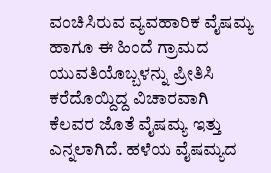ವಂಚಿಸಿರುವ ವ್ಯವಹಾರಿಕ ವೈಷಮ್ಯ ಹಾಗೂ ಈ ಹಿಂದೆ ಗ್ರಾಮದ ಯುವತಿಯೊಬ್ಬಳನ್ನು ಪ್ರೀತಿಸಿ ಕರೆದೊಯ್ದಿದ್ದ ವಿಚಾರವಾಗಿ ಕೆಲವರ ಜೊತೆ ವೈಷಮ್ಯ ಇತ್ತು ಎನ್ನಲಾಗಿದೆ. ಹಳೆಯ ವೈಷಮ್ಯದ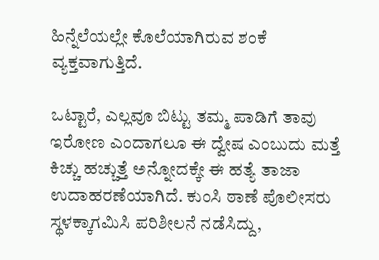ಹಿನ್ನೆಲೆಯಲ್ಲೇ ಕೊಲೆಯಾಗಿರುವ ಶಂಕೆ ವ್ಯಕ್ತವಾಗುತ್ತಿದೆ.

ಒಟ್ಟಾರೆ, ಎಲ್ಲವೂ ಬಿಟ್ಟು ತಮ್ಮ ಪಾಡಿಗೆ ತಾವು ಇರೋಣ ಎಂದಾಗಲೂ ಈ ದ್ವೇಷ ಎಂಬುದು ಮತ್ತೆ ಕಿಚ್ಚು ಹಚ್ಚುತ್ತೆ ಅನ್ನೋದಕ್ಕೇ ಈ ಹತ್ಯೆ ತಾಜಾ ಉದಾಹರಣೆಯಾಗಿದೆ. ಕುಂಸಿ ಠಾಣೆ ಪೊಲೀಸರು ಸ್ಥಳಕ್ಕಾಗಮಿಸಿ ಪರಿಶೀಲನೆ ನಡೆಸಿದ್ದು,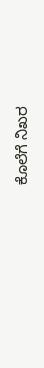ಕೊಲೆಗೆ ನಿಖರ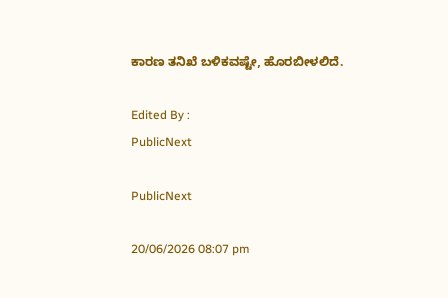ಕಾರಣ ತನಿಖೆ ಬಳಿಕವಷ್ಟೇ, ಹೊರಬೀಳಲಿದೆ.

Edited By :
PublicNext

PublicNext

20/06/2026 08:07 pm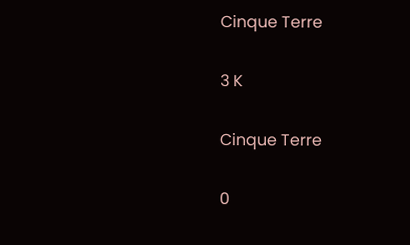Cinque Terre

3 K

Cinque Terre

0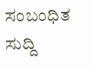ಸಂಬಂಧಿತ ಸುದ್ದಿ